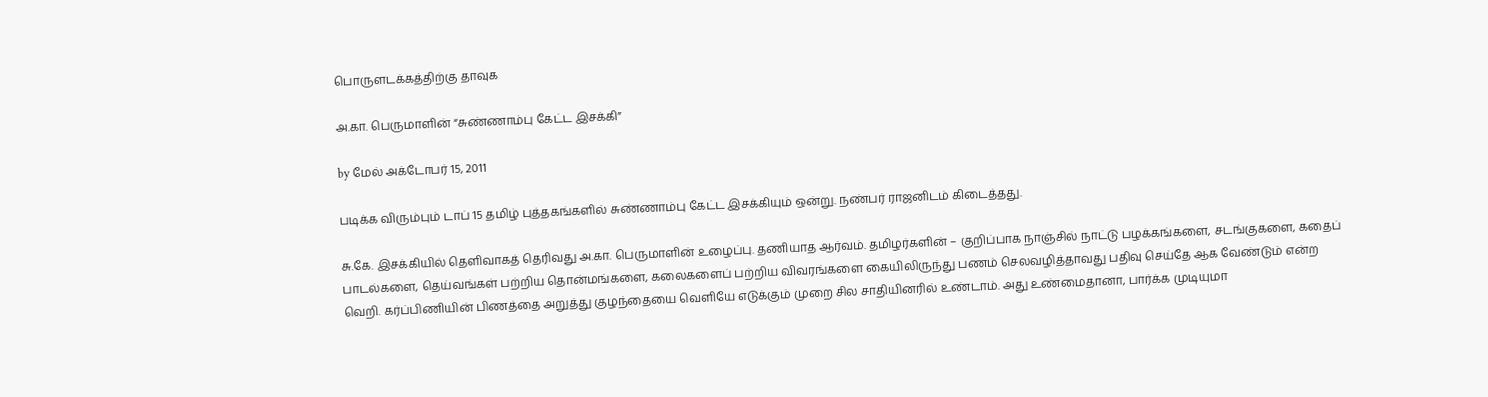பொருளடக்கத்திற்கு தாவுக

அ.கா. பெருமாளின் “சுண்ணாம்பு கேட்ட இசக்கி”

by மேல் அக்டோபர் 15, 2011

படிக்க விரும்பும் டாப் 15 தமிழ் புத்தகங்களில் சுண்ணாம்பு கேட்ட இசக்கியும் ஒன்று. நண்பர் ராஜனிடம் கிடைத்தது.

சு.கே. இசக்கியில் தெளிவாகத் தெரிவது அ.கா. பெருமாளின் உழைப்பு. தணியாத ஆர்வம். தமிழர்களின் – குறிப்பாக நாஞ்சில் நாட்டு பழக்கங்களை, சடங்குகளை, கதைப் பாடல்களை, தெய்வங்கள் பற்றிய தொன்மங்களை, கலைகளைப் பற்றிய விவரங்களை கையிலிருந்து பணம் செலவழித்தாவது பதிவு செய்தே ஆக வேண்டும் என்ற வெறி. கர்ப்பிணியின் பிணத்தை அறுத்து குழந்தையை வெளியே எடுக்கும் முறை சில சாதியினரில் உண்டாம். அது உண்மைதானா, பார்க்க முடியுமா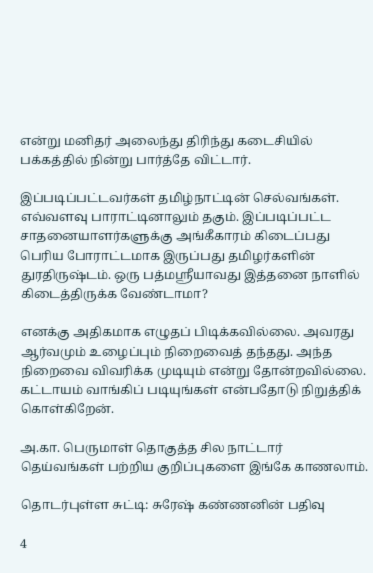என்று மனிதர் அலைந்து திரிந்து கடைசியில் பக்கத்தில் நின்று பார்த்தே விட்டார்.

இப்படிப்பட்டவர்கள் தமிழ்நாட்டின் செல்வங்கள். எவ்வளவு பாராட்டினாலும் தகும். இப்படிப்பட்ட சாதனையாளர்களுக்கு அங்கீகாரம் கிடைப்பது பெரிய போராட்டமாக இருப்பது தமிழர்களின் துரதிருஷ்டம். ஒரு பத்மஸ்ரீயாவது இத்தனை நாளில் கிடைத்திருக்க வேண்டாமா?

எனக்கு அதிகமாக எழுதப் பிடிக்கவில்லை. அவரது ஆர்வமும் உழைப்பும் நிறைவைத் தந்தது. அந்த நிறைவை விவரிக்க முடியும் என்று தோன்றவில்லை. கட்டாயம் வாங்கிப் படியுங்கள் என்பதோடு நிறுத்திக் கொள்கிறேன்.

அ.கா. பெருமாள் தொகுத்த சில நாட்டார் தெய்வங்கள் பற்றிய குறிப்புகளை இங்கே காணலாம்.

தொடர்புள்ள சுட்டி: சுரேஷ் கண்ணனின் பதிவு

4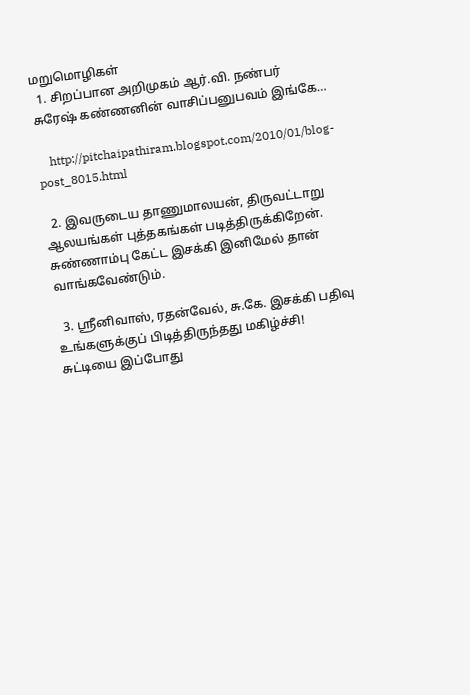மறுமொழிகள்
  1. சிறப்பான அறிமுகம் ஆர்.வி. நண்பர் சுரேஷ் கண்ணனின் வாசிப்பனுபவம் இங்கே…

    http://pitchaipathiram.blogspot.com/2010/01/blog-post_8015.html

  2. இவருடைய தாணுமாலயன், திருவட்டாறு ஆலயங்கள் புத்தகங்கள் படித்திருக்கிறேன். சுண்ணாம்பு கேட்ட இசக்கி இனிமேல் தான் வாங்கவேண்டும்.

  3. ஸ்ரீனிவாஸ், ரதன்வேல், சு.கே. இசக்கி பதிவு உங்களுக்குப் பிடித்திருந்தது மகிழ்ச்சி! சுட்டியை இப்போது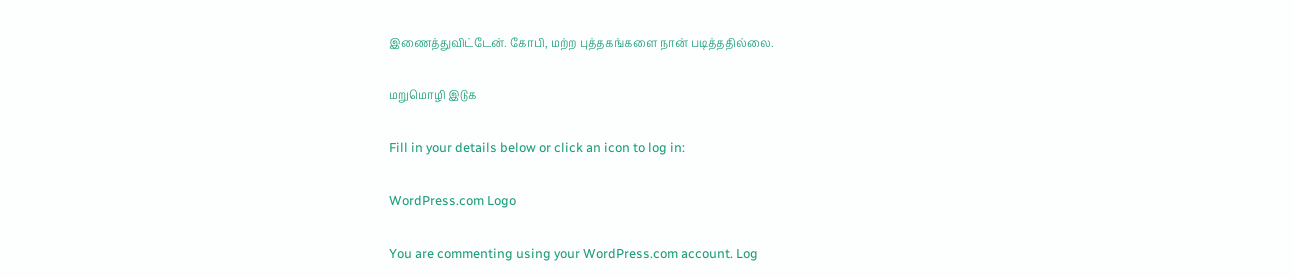இணைத்துவிட்டேன். கோபி, மற்ற புத்தகங்களை நான் படித்ததில்லை.

மறுமொழி இடுக

Fill in your details below or click an icon to log in:

WordPress.com Logo

You are commenting using your WordPress.com account. Log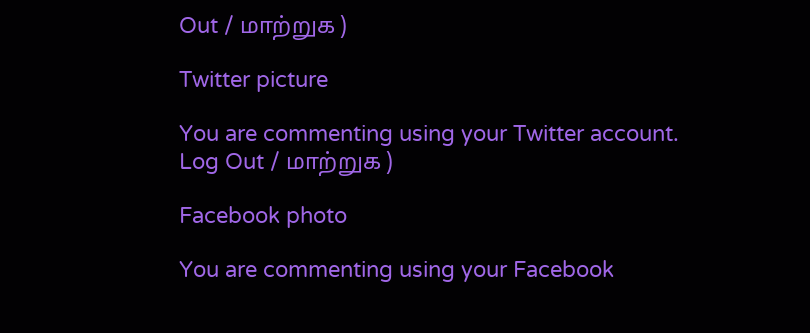Out / மாற்றுக )

Twitter picture

You are commenting using your Twitter account. Log Out / மாற்றுக )

Facebook photo

You are commenting using your Facebook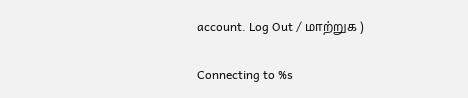account. Log Out / மாற்றுக )

Connecting to %s